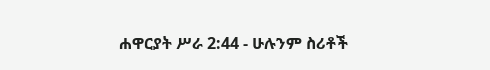ሐዋርያት ሥራ 2:44 - ሁሉንም ስሪቶች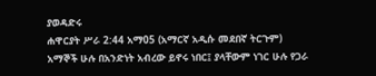ያወዳድሩ
ሐዋርያት ሥራ 2:44 አማ05 (አማርኛ አዲሱ መደበኛ ትርጉም)
አማኞች ሁሉ በአንድነት አብረው ይኖሩ ነበር፤ ያላቸውም ነገር ሁሉ የጋራ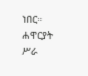ነበር።
ሐዋርያት ሥራ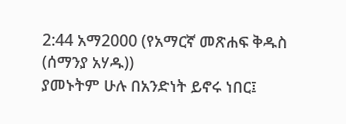2:44 አማ2000 (የአማርኛ መጽሐፍ ቅዱስ (ሰማንያ አሃዱ))
ያመኑትም ሁሉ በአንድነት ይኖሩ ነበር፤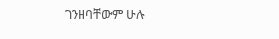ገንዘባቸውም ሁሉ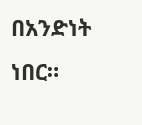በአንድነት ነበር።